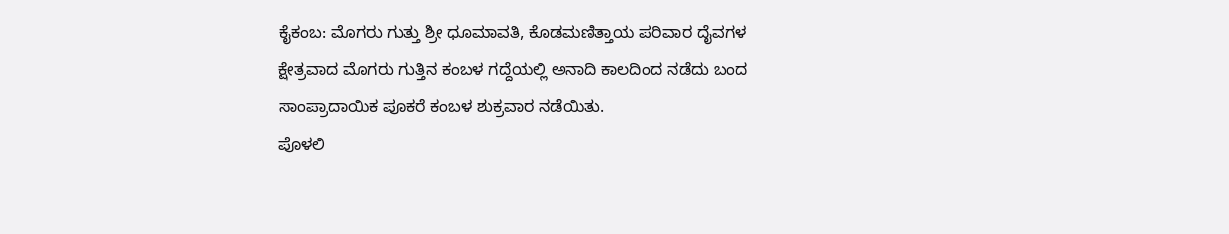ಕೈಕಂಬ: ಮೊಗರು ಗುತ್ತು ಶ್ರೀ ಧೂಮಾವತಿ, ಕೊಡಮಣಿತ್ತಾಯ ಪರಿವಾರ ದೈವಗಳ ಕ್ಷೇತ್ರವಾದ ಮೊಗರು ಗುತ್ತಿನ ಕಂಬಳ ಗದ್ದೆಯಲ್ಲಿ ಅನಾದಿ ಕಾಲದಿಂದ ನಡೆದು ಬಂದ ಸಾಂಪ್ರಾದಾಯಿಕ ಪೂಕರೆ ಕಂಬಳ ಶುಕ್ರವಾರ ನಡೆಯಿತು.
ಪೊಳಲಿ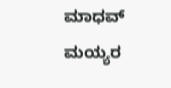ಮಾಧವ್ ಮಯ್ಯರ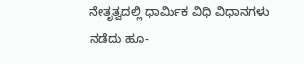ನೇತೃತ್ವದಲ್ಲಿ ಧಾರ್ಮಿಕ ವಿಧಿ ವಿಧಾನಗಳು ನಡೆದು ಹೂ-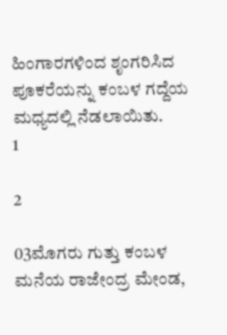ಹಿಂಗಾರಗಳಿಂದ ಶೃಂಗರಿಸಿದ ಪೂಕರೆಯನ್ನು ಕಂಬಳ ಗದ್ದೆಯ ಮಧ್ಯದಲ್ಲಿ ನೆಡಲಾಯಿತು.
1

2

03ಮೊಗರು ಗುತ್ತು ಕಂಬಳ ಮನೆಯ ರಾಜೇಂದ್ರ ಮೇಂಡ,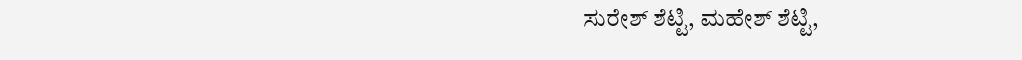ಸುರೇಶ್ ಶೆಟ್ಟಿ, ಮಹೇಶ್ ಶೆಟ್ಟಿ,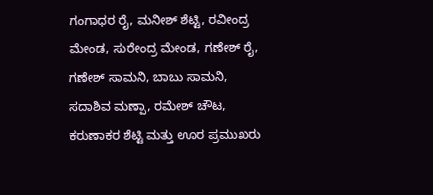ಗಂಗಾಧರ ರೈ, ಮನೀಶ್ ಶೆಟ್ಟಿ, ರವೀಂದ್ರ ಮೇಂಡ, ಸುರೇಂದ್ರ ಮೇಂಡ, ಗಣೇಶ್ ರೈ, ಗಣೇಶ್ ಸಾಮನಿ, ಬಾಬು ಸಾಮನಿ, ಸದಾಶಿವ ಮಣ್ಪಾ, ರಮೇಶ್ ಚೌಟ, ಕರುಣಾಕರ ಶೆಟ್ಟಿ ಮತ್ತು ಊರ ಪ್ರಮುಖರು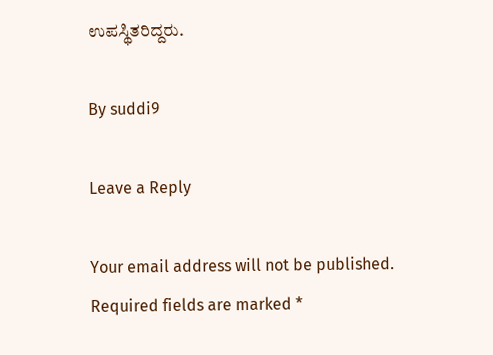ಉಪಸ್ಥಿತರಿದ್ದರು.

By suddi9

Leave a Reply

Your email address will not be published. Required fields are marked *